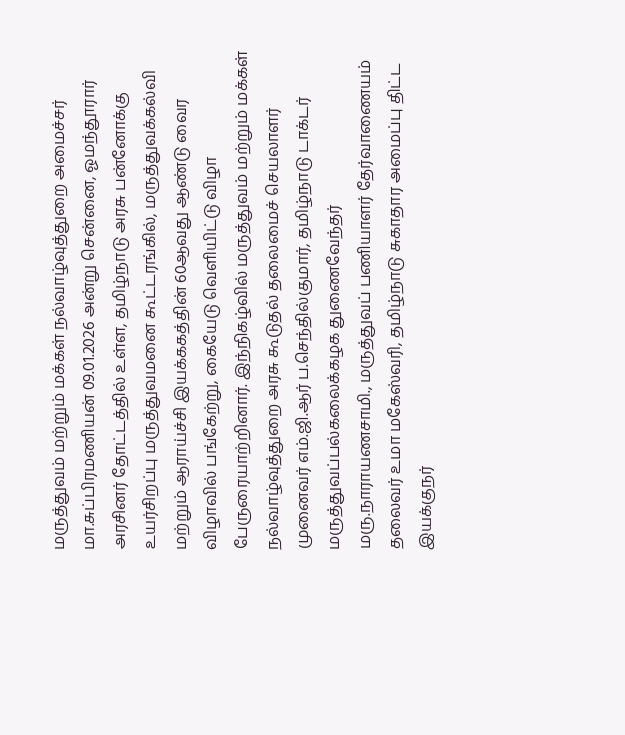மருத்துவம் மற்றும் மக்கள் நல்வாழ்வுத்துறை அமைச்சர் மா.சுப்பிரமணியன் 09.01.2026 அன்று சென்னை, ஓமந்தூரார் அரசினர் தோட்டத்தில் உள்ள, தமிழ்நாடு அரசு பன்னோக்கு உயர்சிறப்பு மருத்துவமனை கூட்டரங்கில், மருத்துவக்கல்வி மற்றும் ஆராய்ச்சி இயக்ககத்தின் 60ஆவது ஆண்டு வைர விழாவில் பங்கேற்று, கையேடு வெளியிட்டு விழா பேருரையாற்றினார். இந்நிகழ்வில் மருத்துவம் மற்றும் மக்கள் நல்வாழ்வுத்துறை அரசு கூடுதல் தலைமைச் செயலாளர் முனைவர் எம்.ஜி.ஆர் ப.செந்தில்குமார், தமிழ்நாடு டாக்டர் மருத்துவப்பல்கலைக்கழக துணைவேந்தர் மரு.நாராயணசாமி., மருத்துவப் பணியாளர் தேர்வாணையம் தலைவர் உமா மகேஸ்வரி, தமிழ்நாடு சுகாதார அமைப்பு திட்ட இயக்குநர்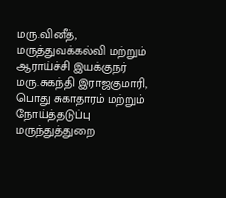மரு.வினீத், மருத்துவக்கல்வி மற்றும் ஆராய்ச்சி இயக்குநர் மரு.சுகந்தி இராஜகுமாரி, பொது சுகாதாரம் மற்றும் நோய்த்தடுப்பு மருந்துத்துறை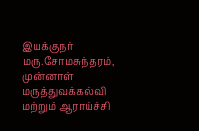இயக்குநர் மரு.சோமசுந்தரம், முன்னாள் மருத்துவக்கல்வி மற்றும் ஆராய்ச்சி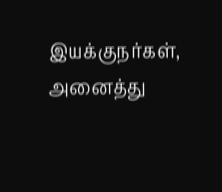இயக்குநர்கள், அனைத்து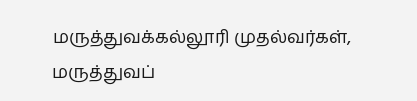மருத்துவக்கல்லூரி முதல்வர்கள், மருத்துவப்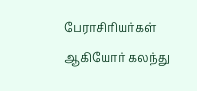பேராசிரியர்கள் ஆகியோர் கலந்து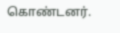கொண்டனர்.